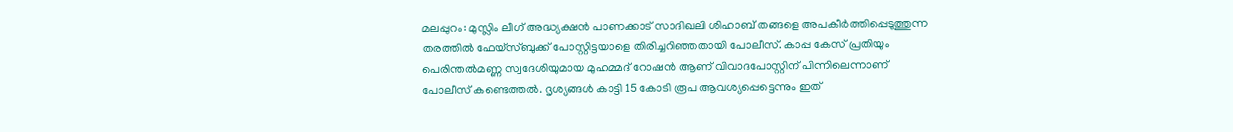മലപ്പുറം: മുസ്ലിം ലീഗ് അദ്ധ്യക്ഷൻ പാണക്കാട് സാദിഖലി ശിഹാബ് തങ്ങളെ അപകീർത്തിപ്പെടുത്തുന്ന തരത്തിൽ ഫേയ്സ്ബുക്ക് പോസ്റ്റിട്ടയാളെ തിരിച്ചറിഞ്ഞതായി പോലീസ്. കാപ്പ കേസ് പ്രതിയും പെരിന്തൽമണ്ണ സ്വദേശിയുമായ മുഹമ്മദ് റോഷൻ ആണ് വിവാദപോസ്റ്റിന് പിന്നിലെന്നാണ് പോലീസ് കണ്ടെത്തൽ. ദൃശ്യങ്ങൾ കാട്ടി 15 കോടി രൂപ ആവശ്യപ്പെട്ടെന്നും ഇത്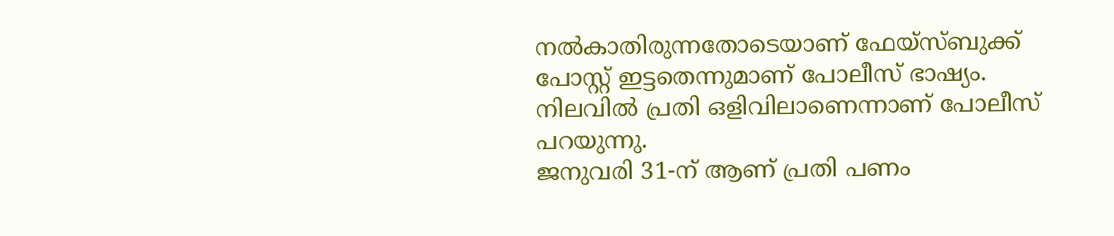നൽകാതിരുന്നതോടെയാണ് ഫേയ്സ്ബുക്ക് പോസ്റ്റ് ഇട്ടതെന്നുമാണ് പോലീസ് ഭാഷ്യം. നിലവിൽ പ്രതി ഒളിവിലാണെന്നാണ് പോലീസ് പറയുന്നു.
ജനുവരി 31-ന് ആണ് പ്രതി പണം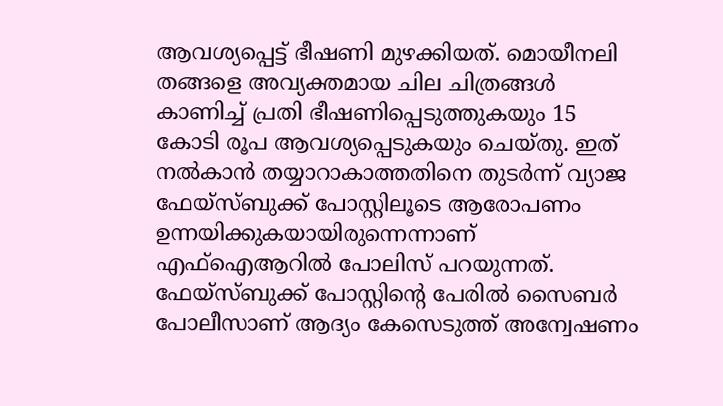ആവശ്യപ്പെട്ട് ഭീഷണി മുഴക്കിയത്. മൊയീനലി തങ്ങളെ അവ്യക്തമായ ചില ചിത്രങ്ങൾ കാണിച്ച് പ്രതി ഭീഷണിപ്പെടുത്തുകയും 15 കോടി രൂപ ആവശ്യപ്പെടുകയും ചെയ്തു. ഇത് നൽകാൻ തയ്യാറാകാത്തതിനെ തുടർന്ന് വ്യാജ ഫേയ്സ്ബുക്ക് പോസ്റ്റിലൂടെ ആരോപണം ഉന്നയിക്കുകയായിരുന്നെന്നാണ് എഫ്ഐആറിൽ പോലിസ് പറയുന്നത്.
ഫേയ്സ്ബുക്ക് പോസ്റ്റിന്റെ പേരിൽ സൈബർ പോലീസാണ് ആദ്യം കേസെടുത്ത് അന്വേഷണം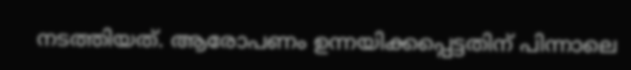നടത്തിയത്. ആരോപണം ഉന്നയിക്കപ്പെട്ടതിന് പിന്നാലെ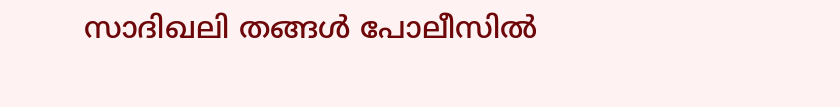സാദിഖലി തങ്ങൾ പോലീസിൽ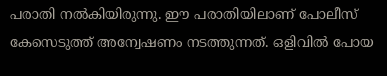പരാതി നൽകിയിരുന്നു. ഈ പരാതിയിലാണ് പോലീസ് കേസെടുത്ത് അന്വേഷണം നടത്തുന്നത്. ഒളിവിൽ പോയ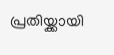പ്രതിയ്ക്കായി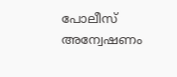പോലീസ്
അന്വേഷണം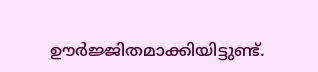ഊർജ്ജിതമാക്കിയിട്ടുണ്ട്.